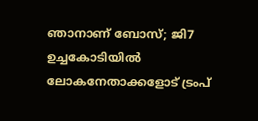ഞാനാണ് ബോസ്; ജി7 ഉച്ചകോടിയിൽ ലോകനേതാക്കളോട് ട്രംപ്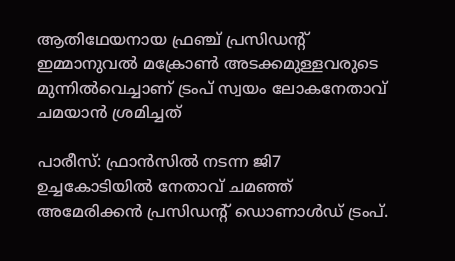ആതിഥേയനായ ഫ്രഞ്ച് പ്രസിഡന്‍റ് ഇമ്മാനുവൽ മക്രോൺ അടക്കമുള്ളവരുടെ മുന്നിൽവെച്ചാണ് ട്രംപ് സ്വയം ലോകനേതാവ് ചമയാൻ ശ്രമിച്ചത്

പാരീസ്: ഫ്രാൻസിൽ നടന്ന ജി7 ഉച്ചകോടിയിൽ നേതാവ് ചമഞ്ഞ് അമേരിക്കൻ പ്രസിഡന്‍റ് ഡൊണാൾഡ് ട്രംപ്.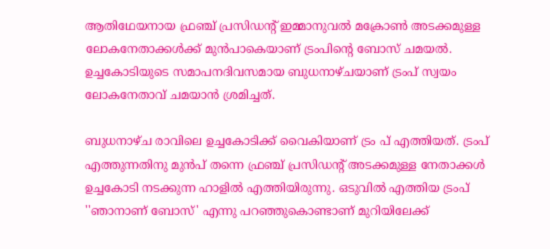ആതിഥേയനായ ഫ്രഞ്ച് പ്രസിഡന്‍റ് ഇമ്മാനുവൽ മക്രോൺ അടക്കമുള്ള ലോകനേതാക്കൾക്ക് മുൻപാകെയാണ് ട്രംപിന്‍റെ ബോസ് ചമയൽ. ഉച്ചകോടിയുടെ സമാപനദിവസമായ ബുധനാഴ്ചയാണ് ട്രംപ് സ്വയം ലോകനേതാവ് ചമയാൻ ശ്രമിച്ചത്.

ബുധനാഴ്ച രാവിലെ ഉച്ചകോടിക്ക് വൈകിയാണ് ട്രം പ് എത്തിയത്. ട്രംപ് എത്തുന്നതിനു മുൻപ് തന്നെ ഫ്രഞ്ച് പ്രസിഡന്‍റ് അടക്കമുള്ള നേതാക്കൾ ഉച്ചകോടി നടക്കുന്ന ഹാളിൽ എത്തിയിരുന്നു. ഒടുവിൽ എത്തിയ ട്രംപ് ''ഞാനാണ് ബോസ്' എന്നു പറഞ്ഞുകൊണ്ടാണ് മുറിയിലേക്ക്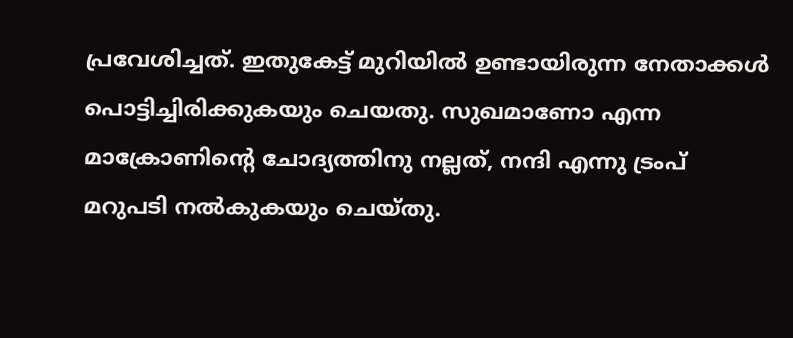പ്രവേശിച്ചത്. ഇതുകേട്ട് മുറിയിൽ ഉണ്ടായിരുന്ന നേതാക്കൾ പൊട്ടിച്ചിരിക്കുകയും ചെയതു. സുഖമാണോ എന്ന മാക്രോണിന്‍റെ ചോദ്യത്തിനു നല്ലത്, നന്ദി എന്നു ട്രംപ് മറുപടി നൽകുകയും ചെയ്തു.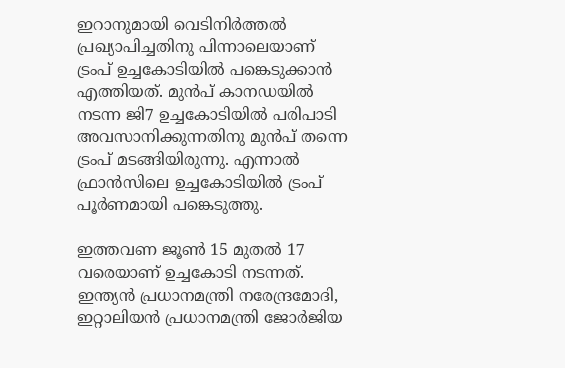ഇറാനുമായി വെടിനിർത്തൽ പ്രഖ്യാപിച്ചതിനു പിന്നാലെയാണ് ട്രംപ് ഉച്ചകോടിയിൽ പങ്കെടുക്കാൻ എത്തിയത്. മുൻപ് കാനഡയിൽ നടന്ന ജി7 ഉച്ചകോടിയിൽ പരിപാടി അവസാനിക്കുന്നതിനു മുൻപ് തന്നെ ട്രംപ് മടങ്ങിയിരുന്നു. എന്നാൽ ഫ്രാൻസിലെ ഉച്ചകോടിയിൽ ട്രംപ് പൂർണമായി പങ്കെടുത്തു.

ഇത്തവണ ജൂൺ 15 മുതൽ 17 വരെയാണ് ഉച്ചകോടി നടന്നത്. ഇന്ത്യൻ പ്രധാനമന്ത്രി നരേന്ദ്രമോദി, ഇറ്റാലിയൻ പ്രധാനമന്ത്രി ജോർജിയ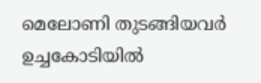മെലോണി തുടങ്ങിയവർ ഉച്ചകോടിയിൽ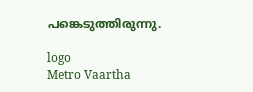പങ്കെടുത്തിരുന്നു.

logo
Metro Vaartha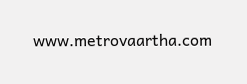www.metrovaartha.com